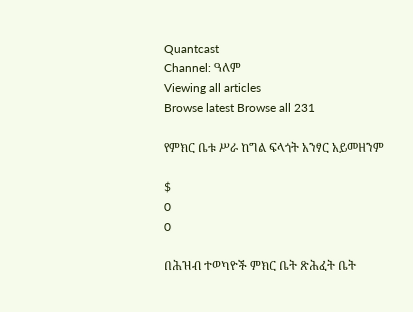Quantcast
Channel: ዓለም
Viewing all articles
Browse latest Browse all 231

የምክር ቤቱ ሥራ ከግል ፍላጎት አንፃር አይመዘንም

$
0
0

በሕዝብ ተወካዮች ምክር ቤት ጽሕፈት ቤት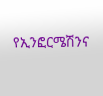የኢንፎርሜሽንና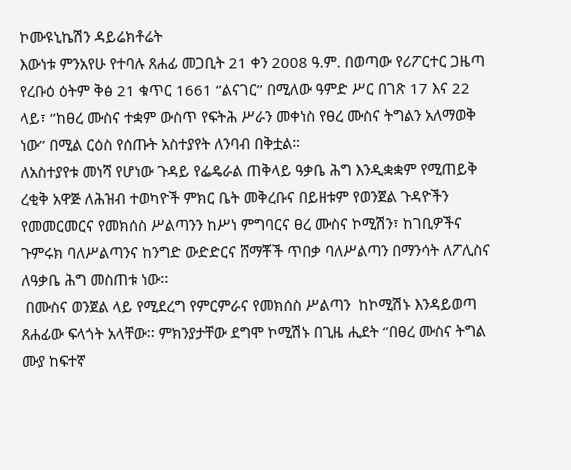ኮሙዩኒኬሽን ዳይሬክቶሬት
እውነቱ ምንአየሁ የተባሉ ጸሐፊ መጋቢት 21 ቀን 2008 ዓ.ም. በወጣው የሪፖርተር ጋዜጣ የረቡዕ ዕትም ቅፅ 21 ቁጥር 1661 ‘’ልናገር’’ በሚለው ዓምድ ሥር በገጽ 17 እና 22 ላይ፣ ‘’ከፀረ ሙስና ተቋም ውስጥ የፍትሕ ሥራን መቀነስ የፀረ ሙስና ትግልን አለማወቅ ነው’’ በሚል ርዕስ የሰጡት አስተያየት ለንባብ በቅቷል።
ለአስተያየቱ መነሻ የሆነው ጉዳይ የፌዴራል ጠቅላይ ዓቃቤ ሕግ እንዲቋቋም የሚጠይቅ ረቂቅ አዋጅ ለሕዝብ ተወካዮች ምክር ቤት መቅረቡና በይዘቱም የወንጀል ጉዳዮችን የመመርመርና የመክሰስ ሥልጣንን ከሥነ ምግባርና ፀረ ሙስና ኮሚሽን፣ ከገቢዎችና ጉምሩክ ባለሥልጣንና ከንግድ ውድድርና ሸማቾች ጥበቃ ባለሥልጣን በማንሳት ለፖሊስና ለዓቃቤ ሕግ መስጠቱ ነው፡፡
 በሙስና ወንጀል ላይ የሚደረግ የምርምራና የመክሰስ ሥልጣን  ከኮሚሽኑ እንዳይወጣ ጸሐፊው ፍላጎት አላቸው፡፡ ምክንያታቸው ደግሞ ኮሚሽኑ በጊዜ ሒደት ‘’በፀረ ሙስና ትግል ሙያ ከፍተኛ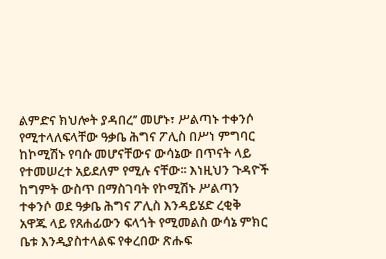ልምድና ክህሎት ያዳበረ’’ መሆኑ፣ ሥልጣኑ ተቀንሶ የሚተላለፍላቸው ዓቃቤ ሕግና ፖሊስ በሥነ ምግባር ከኮሚሽኑ የባሱ መሆናቸውና ውሳኔው በጥናት ላይ የተመሠረተ አይደለም የሚሉ ናቸው፡፡ እነዚህን ጉዳዮች ከግምት ውስጥ በማስገባት የኮሚሽኑ ሥልጣን ተቀንሶ ወደ ዓቃቤ ሕግና ፖሊስ እንዳይሄድ ረቂቅ አዋጁ ላይ የጸሐፊውን ፍላጎት የሚመልስ ውሳኔ ምክር ቤቱ እንዲያስተላልፍ የቀረበው ጽሑፍ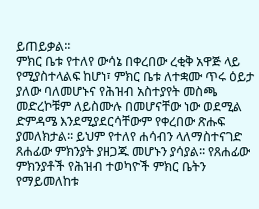ይጠይቃል፡፡
ምክር ቤቱ የተለየ ውሳኔ በቀረበው ረቂቅ አዋጅ ላይ የሚያስተላልፍ ከሆነ፣ ምክር ቤቱ ለተቋሙ ጥሩ ዕይታ ያለው ባለመሆኑና የሕዝብ አስተያየት መስጫ መድረኮቹም ለይስሙሉ በመሆናቸው ነው ወደሚል ድምዳሜ እንደሚያደርሳቸውም የቀረበው ጽሑፍ ያመለክታል፡፡ ይህም የተለየ ሐሳብን ላለማስተናገድ ጸሐፊው ምክንያት ያዘጋጁ መሆኑን ያሳያል፡፡ የጸሐፊው ምክንያቶች የሕዝብ ተወካዮች ምክር ቤትን የማይመለከቱ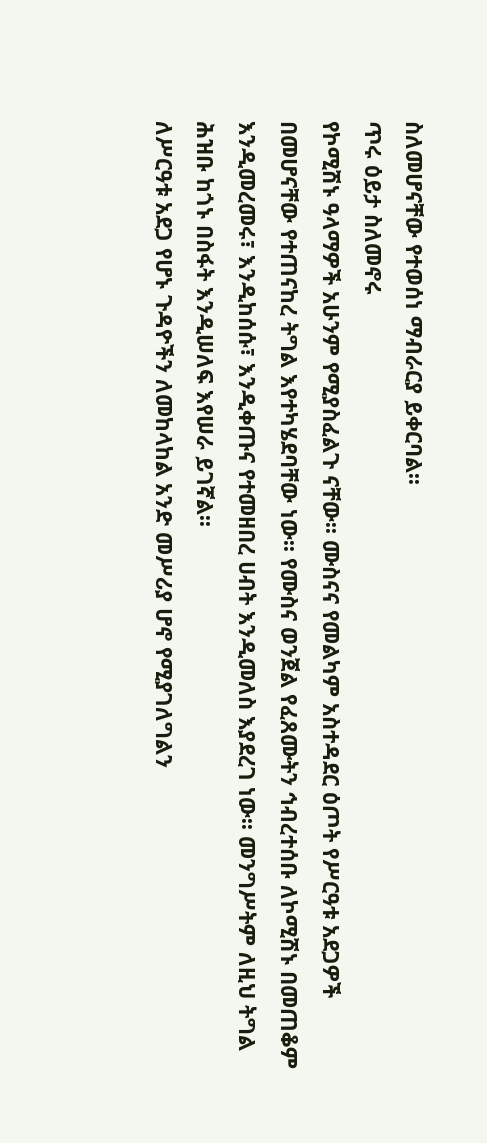ስለመሆናቸው የተወሰነ ማብራርያ ይቀርባል፡፡
ጥሩ ዕይታ ስለመኖሩ
የኮሚሽኑ ዓላማዎች አሁንም የሚያስፈልጉ ናቸው፡፡ ሙስናና የመልካም አስተዳደር ዕጦት የሥርዓቱ አደጋዎች በመሆናቸው የተጠናከረ ትግል እየተካሄደባቸው ነው፡፡ የሙስና ወንጀል የፈጸሙትን ኅብረተሰቡ ለኮሚሽኑ በመጠቆም እንዲመረመሩ፣ እንዲከሰሱ፣ እንዲቀጡና የተመዘበረ ሀብት እንዲመለስ እያደረገ ነው፡፡ መንግሥትም ለዚህ ትግል ሕዝቡ ከጎኑ በስፋት እንዲሠለፍ እየሠራ ይገኛል፡፡
ለሥርዓቱ አደጋ የሆኑ ጉዳዮችን ለመከላከል አንድ መሥሪያ ሆኖ የሚያገለግልን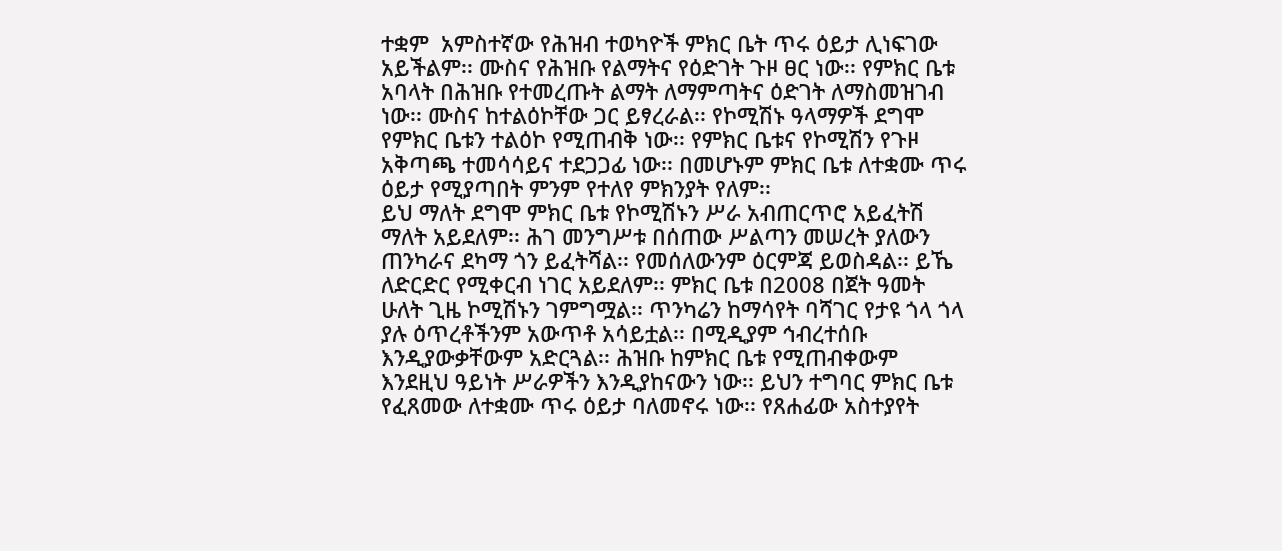ተቋም  አምስተኛው የሕዝብ ተወካዮች ምክር ቤት ጥሩ ዕይታ ሊነፍገው አይችልም፡፡ ሙስና የሕዝቡ የልማትና የዕድገት ጉዞ ፀር ነው፡፡ የምክር ቤቱ አባላት በሕዝቡ የተመረጡት ልማት ለማምጣትና ዕድገት ለማስመዝገብ ነው፡፡ ሙስና ከተልዕኮቸው ጋር ይፃረራል፡፡ የኮሚሽኑ ዓላማዎች ደግሞ የምክር ቤቱን ተልዕኮ የሚጠብቅ ነው፡፡ የምክር ቤቱና የኮሚሽን የጉዞ አቅጣጫ ተመሳሳይና ተደጋጋፊ ነው፡፡ በመሆኑም ምክር ቤቱ ለተቋሙ ጥሩ ዕይታ የሚያጣበት ምንም የተለየ ምክንያት የለም፡፡
ይህ ማለት ደግሞ ምክር ቤቱ የኮሚሽኑን ሥራ አብጠርጥሮ አይፈትሽ ማለት አይደለም፡፡ ሕገ መንግሥቱ በሰጠው ሥልጣን መሠረት ያለውን ጠንካራና ደካማ ጎን ይፈትሻል፡፡ የመሰለውንም ዕርምጃ ይወስዳል፡፡ ይኼ ለድርድር የሚቀርብ ነገር አይደለም፡፡ ምክር ቤቱ በ2008 በጀት ዓመት ሁለት ጊዜ ኮሚሽኑን ገምግሟል፡፡ ጥንካሬን ከማሳየት ባሻገር የታዩ ጎላ ጎላ ያሉ ዕጥረቶችንም አውጥቶ አሳይቷል፡፡ በሚዲያም ኅብረተሰቡ እንዲያውቃቸውም አድርጓል፡፡ ሕዝቡ ከምክር ቤቱ የሚጠብቀውም እንደዚህ ዓይነት ሥራዎችን እንዲያከናውን ነው፡፡ ይህን ተግባር ምክር ቤቱ የፈጸመው ለተቋሙ ጥሩ ዕይታ ባለመኖሩ ነው፡፡ የጸሐፊው አስተያየት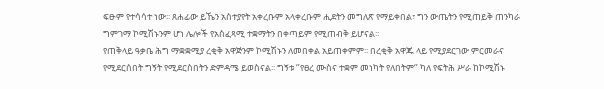ፍፁም የተሳሳተ ነው፡፡ ጸሐፊው ይኼን አስተያየት አቀረቡም አላቀረቡም ሒደትን መግለጽ የማይቀበል፣ ግን ውጤትን የሚጠይቅ ጠንካራ ግምገማ ኮሚሽኑንም ሆነ ሌሎች የአስፈጻሚ ተቋማትን በቀጣይም የሚጠብቅ ይሆናል፡፡
የጠቅላይ ዓቃቤ ሕግ ማቋቋሚያ ረቂቅ አዋጅንም ኮሚሽኑን ለመበቀል አይጠቀምም፡፡ በረቂቅ አዋጁ ላይ የሚያደርገው ምርመራና የሚደርሰበት ግኝት የሚደርስበትን ድምዳሜ ይወስናል፡፡ ግኝቱ ‘’የፀረ ሙስና ተቋም መነካት የለበትም‘’ ካለ የፍትሕ ሥራ ከኮሚሽኑ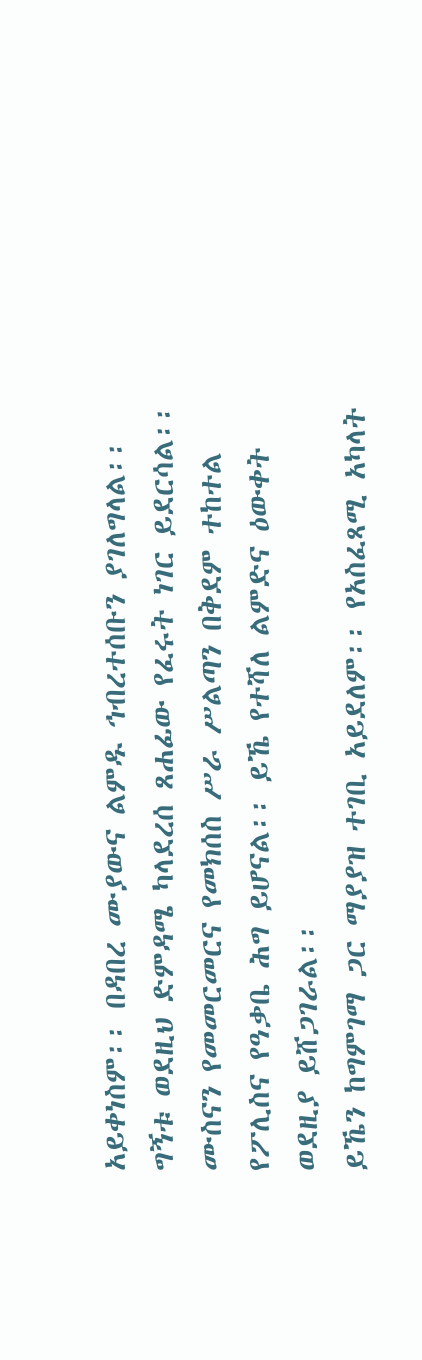አይቀነስም፡፡ በዳበረ ሙያውና ልምዱ ኅብረተሰቡን ያገለግላል፡፡ ግኝቱ ወደዚህ ድምዳሜ ካላደረሰ ጸሐፊው የፈሩት ነገር ይደርሳል፡፡ ሙስናን የመመርመርና የመክሰስ ሥራ ሥልጣን በቅደም ተከተል የፖሊስና የዓቃቤ ሕግ ይሆናል፡፡ ይኼ የተሻለ ልምድና ዕውቀት ወደዚያ ይሸጋገራል፡፡
ይኼን ከግምገማ ጋር ማያያዝ ተገቢ አይደለም፡፡ የአስፈጻሚ አካላት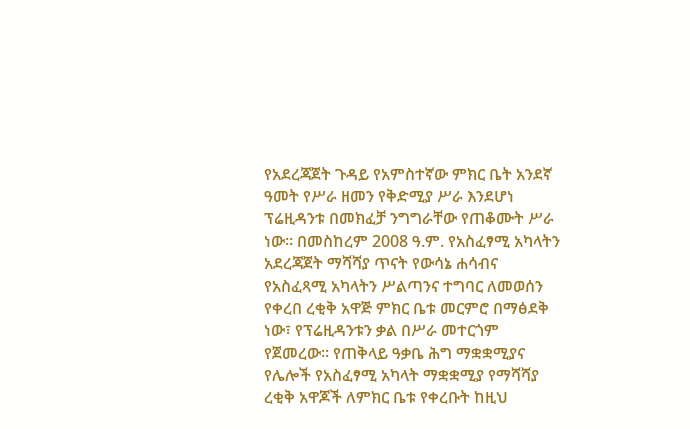የአደረጃጀት ጉዳይ የአምስተኛው ምክር ቤት አንደኛ ዓመት የሥራ ዘመን የቅድሚያ ሥራ እንደሆነ ፕሬዚዳንቱ በመክፈቻ ንግግራቸው የጠቆሙት ሥራ ነው፡፡ በመስከረም 2008 ዓ.ም. የአስፈፃሚ አካላትን አደረጃጀት ማሻሻያ ጥናት የውሳኔ ሐሳብና የአስፈጻሚ አካላትን ሥልጣንና ተግባር ለመወሰን የቀረበ ረቂቅ አዋጅ ምክር ቤቱ መርምሮ በማፅደቅ ነው፣ የፕሬዚዳንቱን ቃል በሥራ መተርጎም የጀመረው፡፡ የጠቅላይ ዓቃቤ ሕግ ማቋቋሚያና የሌሎች የአስፈፃሚ አካላት ማቋቋሚያ የማሻሻያ ረቂቅ አዋጆች ለምክር ቤቱ የቀረቡት ከዚህ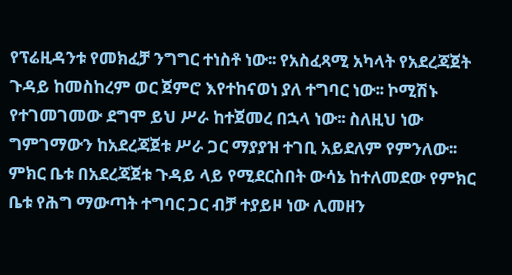የፕሬዚዳንቱ የመክፈቻ ንግግር ተነስቶ ነው፡፡ የአስፈጻሚ አካላት የአደረጃጀት ጉዳይ ከመስከረም ወር ጀምሮ እየተከናወነ ያለ ተግባር ነው፡፡ ኮሚሽኑ የተገመገመው ደግሞ ይህ ሥራ ከተጀመረ በኋላ ነው፡፡ ስለዚህ ነው ግምገማውን ከአደረጃጀቱ ሥራ ጋር ማያያዝ ተገቢ አይደለም የምንለው፡፡
ምክር ቤቱ በአደረጃጀቱ ጉዳይ ላይ የሚደርስበት ውሳኔ ከተለመደው የምክር ቤቱ የሕግ ማውጣት ተግባር ጋር ብቻ ተያይዞ ነው ሊመዘን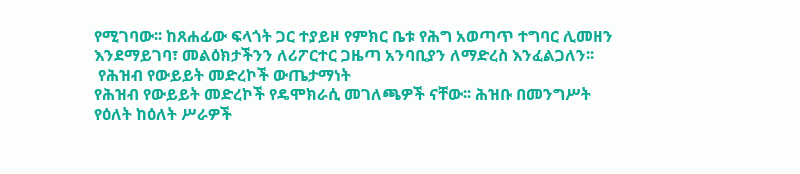የሚገባው፡፡ ከጸሐፊው ፍላጎት ጋር ተያይዞ የምክር ቤቱ የሕግ አወጣጥ ተግባር ሊመዘን እንደማይገባ፣ መልዕክታችንን ለሪፖርተር ጋዜጣ አንባቢያን ለማድረስ እንፈልጋለን፡፡
 የሕዝብ የውይይት መድረኮች ውጤታማነት
የሕዝብ የውይይት መድረኮች የዴሞክራሲ መገለጫዎች ናቸው፡፡ ሕዝቡ በመንግሥት የዕለት ከዕለት ሥራዎች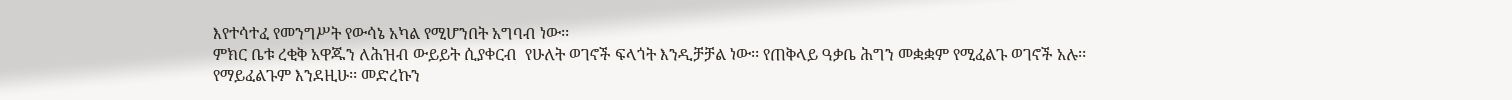እየተሳተፈ የመንግሥት የውሳኔ አካል የሚሆንበት አግባብ ነው፡፡
ምክር ቤቱ ረቂቅ አዋጁን ለሕዝብ ውይይት ሲያቀርብ  የሁለት ወገኖች ፍላጎት እንዲቻቻል ነው፡፡ የጠቅላይ ዓቃቤ ሕግን መቋቋም የሚፈልጉ ወገኖች አሉ፡፡ የማይፈልጉም እንደዚሁ፡፡ መድረኩን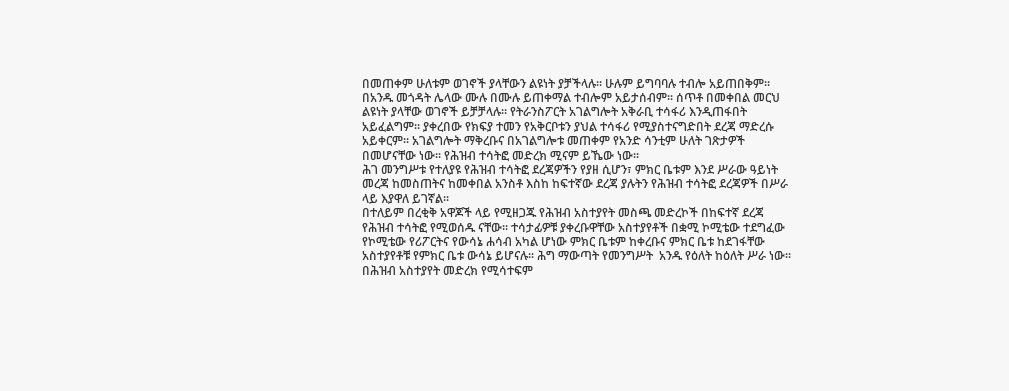በመጠቀም ሁለቱም ወገኖች ያላቸውን ልዩነት ያቻችላሉ፡፡ ሁሉም ይግባባሉ ተብሎ አይጠበቅም፡፡ በአንዱ መጎዳት ሌላው ሙሉ በሙሉ ይጠቀማል ተብሎም አይታሰብም፡፡ ሰጥቶ በመቀበል መርህ ልዩነት ያላቸው ወገኖች ይቻቻላሉ፡፡ የትራንስፖርት አገልግሎት አቅራቢ ተሳፋሪ እንዲጠፋበት አይፈልግም፡፡ ያቀረበው የክፍያ ተመን የአቅርቦቱን ያህል ተሳፋሪ የሚያስተናግድበት ደረጃ ማድረሱ አይቀርም፡፡ አገልግሎት ማቅረቡና በአገልግሎቱ መጠቀም የአንድ ሳንቲም ሁለት ገጽታዎች በመሆናቸው ነው፡፡ የሕዝብ ተሳትፎ መድረክ ሚናም ይኼው ነው፡፡
ሕገ መንግሥቱ የተለያዩ የሕዝብ ተሳትፎ ደረጃዎችን የያዘ ሲሆን፣ ምክር ቤቱም እንደ ሥራው ዓይነት መረጃ ከመስጠትና ከመቀበል አንስቶ እስከ ከፍተኛው ደረጃ ያሉትን የሕዝብ ተሳትፎ ደረጃዎች በሥራ ላይ እያዋለ ይገኛል፡፡
በተለይም በረቂቅ አዋጆች ላይ የሚዘጋጁ የሕዝብ አስተያየት መስጫ መድረኮች በከፍተኛ ደረጃ የሕዝብ ተሳትፎ የሚወሰዱ ናቸው፡፡ ተሳታፊዎቹ ያቀረቡዋቸው አስተያየቶች በቋሚ ኮሚቴው ተደግፈው የኮሚቴው የሪፖርትና የውሳኔ ሐሳብ አካል ሆነው ምክር ቤቱም ከቀረቡና ምክር ቤቱ ከደገፋቸው አስተያየቶቹ የምክር ቤቱ ውሳኔ ይሆናሉ፡፡ ሕግ ማውጣት የመንግሥት  አንዱ የዕለት ከዕለት ሥራ ነው፡፡ በሕዝብ አስተያየት መድረክ የሚሳተፍም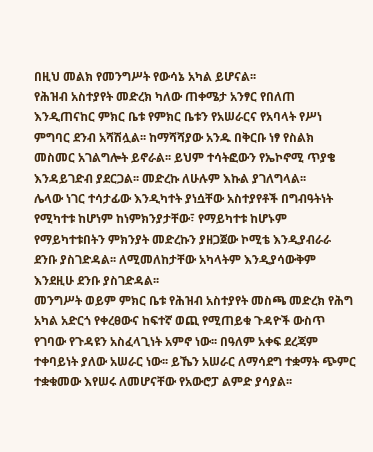በዚህ መልክ የመንግሥት የውሳኔ አካል ይሆናል፡፡
የሕዝብ አስተያየት መድረክ ካለው ጠቀሜታ አንፃር የበለጠ እንዲጠናከር ምክር ቤቱ የምክር ቤቱን የአሠራርና የአባላት የሥነ ምግባር ደንብ አሻሽሏል፡፡ ከማሻሻያው አንዱ በቅርቡ ነፃ የስልክ መስመር አገልግሎት ይኖራል፡፡ ይህም ተሳትፎውን የኤኮኖሚ ጥያቄ እንዳይገድብ ያደርጋል፡፡ መድረኩ ለሁሉም እኩል ያገለግላል፡፡
ሌላው ነገር ተሳታፊው እንዲካተት ያነሷቸው አስተያየቶች በግብዓትነት የሚካተቱ ከሆነም ከነምክንያታቸው፣ የማይካተቱ ከሆኑም የማይካተቱበትን ምክንያት መድረኩን ያዘጋጀው ኮሚቴ እንዲያብራራ ደንቡ ያስገድዳል፡፡ ለሚመለከታቸው አካላትም እንዲያሳውቅም እንደዚሁ ደንቡ ያስገድዳል፡፡
መንግሥት ወይም ምክር ቤቱ የሕዝብ አስተያየት መስጫ መድረክ የሕግ አካል አድርጎ የቀረፀውና ከፍተኛ ወጪ የሚጠይቁ ጉዳዮች ውስጥ የገባው የጉዳዩን አስፈላጊነት አምኖ ነው፡፡ በዓለም አቀፍ ደረጃም ተቀባይነት ያለው አሠራር ነው፡፡ ይኼን አሠራር ለማሳደግ ተቋማት ጭምር ተቋቁመው እየሠሩ ለመሆናቸው የአውሮፓ ልምድ ያሳያል፡፡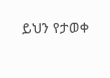ይህን የታወቀ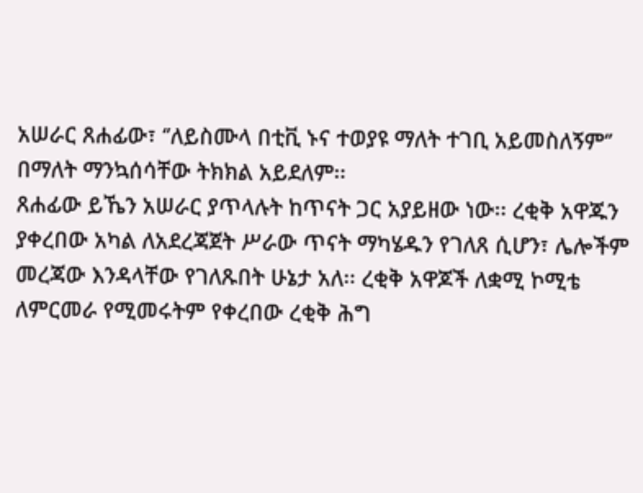አሠራር ጸሐፊው፣ ‘’ለይስሙላ በቲቪ ኑና ተወያዩ ማለት ተገቢ አይመስለኝም‘’ በማለት ማንኳሰሳቸው ትክክል አይደለም፡፡
ጸሐፊው ይኼን አሠራር ያጥላሉት ከጥናት ጋር አያይዘው ነው፡፡ ረቂቅ አዋጁን ያቀረበው አካል ለአደረጃጀት ሥራው ጥናት ማካሄዱን የገለጸ ሲሆን፣ ሌሎችም መረጃው እንዳላቸው የገለጹበት ሁኔታ አለ፡፡ ረቂቅ አዋጆች ለቋሚ ኮሚቴ ለምርመራ የሚመሩትም የቀረበው ረቂቅ ሕግ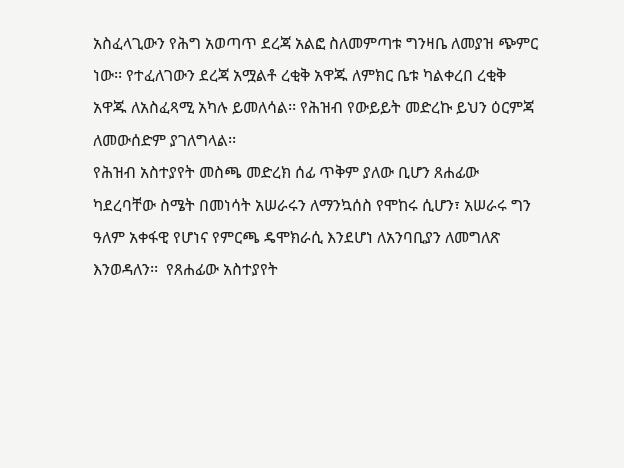አስፈላጊውን የሕግ አወጣጥ ደረጃ አልፎ ስለመምጣቱ ግንዛቤ ለመያዝ ጭምር ነው፡፡ የተፈለገውን ደረጃ አሟልቶ ረቂቅ አዋጁ ለምክር ቤቱ ካልቀረበ ረቂቅ አዋጁ ለአስፈጻሚ አካሉ ይመለሳል፡፡ የሕዝብ የውይይት መድረኩ ይህን ዕርምጃ ለመውሰድም ያገለግላል፡፡
የሕዝብ አስተያየት መስጫ መድረክ ሰፊ ጥቅም ያለው ቢሆን ጸሐፊው ካደረባቸው ስሜት በመነሳት አሠራሩን ለማንኳሰስ የሞከሩ ሲሆን፣ አሠራሩ ግን ዓለም አቀፋዊ የሆነና የምርጫ ዴሞክራሲ እንደሆነ ለአንባቢያን ለመግለጽ እንወዳለን፡፡  የጸሐፊው አስተያየት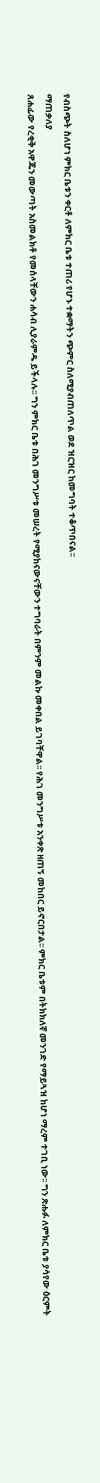የብስጭት ስለሆነ ምክር ቤቱን ቀርቶ ለምክር ቤቱ ተጠሪ የሆኑ ተቋማትን ጭምር ስለሚያብጠለጥል ወደ ዝርዝር ከመግባት ተቆጥበናል፡፡
ማጠቃለያ
ጸሐፊው የረቂቅ አዋጁን መውጣት አስመልክቶ የመሰላቸውን ሐሳብ ሊያራምዱ ይችላሉ፡፡ ግን ምክር ቤቱ በሕገ መንግሥቱ መሠረት የሚያከናውናቸውን ተግባራት በምንም መልኩ መቀበል ይገባቸዋል፡፡ የሕገ መንግሥቱ አንቀጽ ዘጠኝ መከበር ይኖርበታል፡፡ ምክር ቤቱም በትክክለኛ መንገድ የማይጓዝ ከሆነ ማረም ተገቢ ነው፡፡ ግን ጽሑፉ ለምክር ቤቱ ያሳየው ዕርምት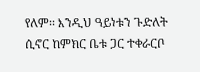የለም፡፡ እንዲህ ዓይነቱን ጉድለት ሲኖር ከምክር ቤቱ ጋር ተቀራርቦ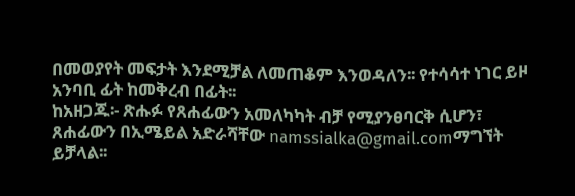በመወያየት መፍታት እንደሚቻል ለመጠቆም እንወዳለን፡፡ የተሳሳተ ነገር ይዞ አንባቢ ፊት ከመቅረብ በፊት፡፡
ከአዘጋጁ፡- ጽሑፉ የጸሐፊውን አመለካካት ብቻ የሚያንፀባርቅ ሲሆን፣ ጸሐፊውን በኢሜይል አድራሻቸው namssialka@gmail.comማግኘት ይቻላል፡፡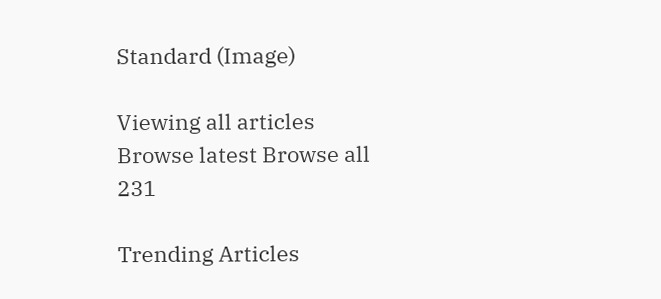Standard (Image)

Viewing all articles
Browse latest Browse all 231

Trending Articles